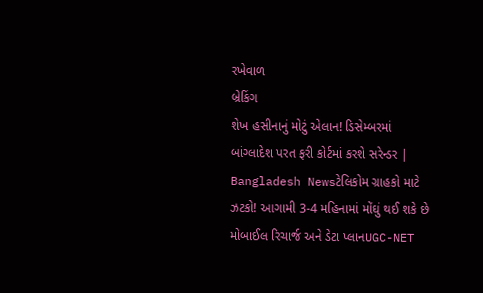રખેવાળ
બ્રેકિંગ
શેખ હસીનાનું મોટું એલાન! ડિસેમ્બરમાં બાંગ્લાદેશ પરત ફરી કોર્ટમાં કરશે સરેન્ડર | Bangladesh Newsટેલિકોમ ગ્રાહકો માટે ઝટકો! આગામી 3-4 મહિનામાં મોંઘું થઈ શકે છે મોબાઈલ રિચાર્જ અને ડેટા પ્લાનUGC-NET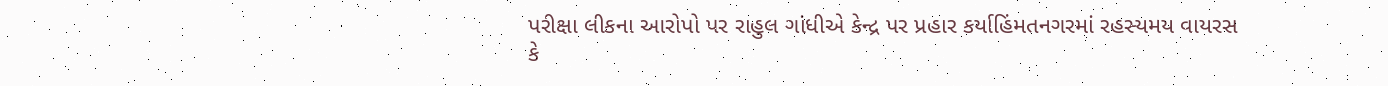પરીક્ષા લીકના આરોપો પર રાહુલ ગાંધીએ કેન્દ્ર પર પ્રહાર કર્યાહિંમતનગરમાં રહસ્યમય વાયરસ કે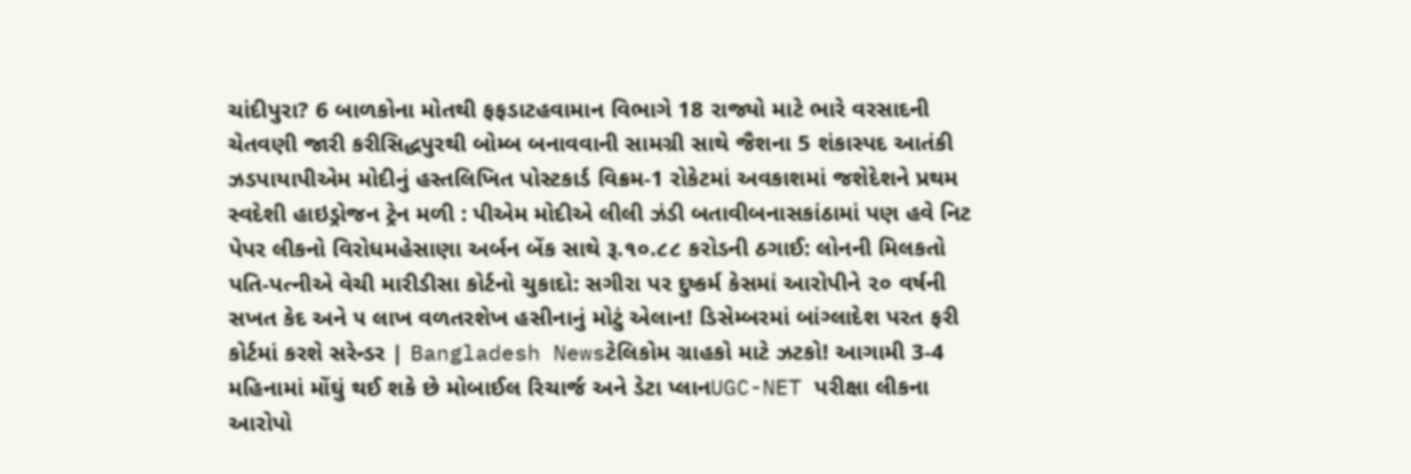ચાંદીપુરા? 6 બાળકોના મોતથી ફફડાટહવામાન વિભાગે 18 રાજ્યો માટે ભારે વરસાદની ચેતવણી જારી કરીસિદ્ધપુરથી બોમ્બ બનાવવાની સામગ્રી સાથે જૈશના 5 શંકાસ્પદ આતંકી ઝડપાયાપીએમ મોદીનું હસ્તલિખિત પોસ્ટકાર્ડ વિક્રમ-1 રોકેટમાં અવકાશમાં જશેદેશને પ્રથમ સ્વદેશી હાઇડ્રોજન ટ્રેન મળી : પીએમ મોદીએ લીલી ઝંડી બતાવીબનાસકાંઠામાં પણ હવે નિટ પેપર લીકનો વિરોધમહેસાણા અર્બન બેંક સાથે રૂ.૧૦.૮૮ કરોડની ઠગાઈ: લોનની મિલકતો પતિ-પત્નીએ વેચી મારીડીસા કોર્ટનો ચુકાદો: સગીરા પર દુષ્કર્મ કેસમાં આરોપીને ૨૦ વર્ષની સખત કેદ અને ૫ લાખ વળતરશેખ હસીનાનું મોટું એલાન! ડિસેમ્બરમાં બાંગ્લાદેશ પરત ફરી કોર્ટમાં કરશે સરેન્ડર | Bangladesh Newsટેલિકોમ ગ્રાહકો માટે ઝટકો! આગામી 3-4 મહિનામાં મોંઘું થઈ શકે છે મોબાઈલ રિચાર્જ અને ડેટા પ્લાનUGC-NET પરીક્ષા લીકના આરોપો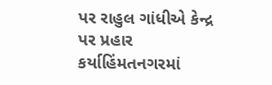પર રાહુલ ગાંધીએ કેન્દ્ર પર પ્રહાર કર્યાહિંમતનગરમાં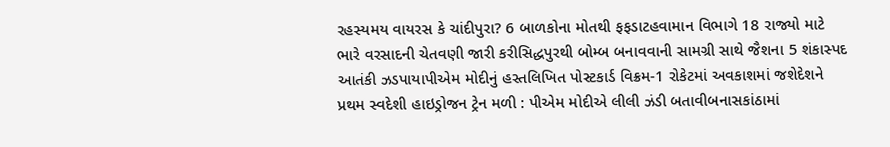રહસ્યમય વાયરસ કે ચાંદીપુરા? 6 બાળકોના મોતથી ફફડાટહવામાન વિભાગે 18 રાજ્યો માટે ભારે વરસાદની ચેતવણી જારી કરીસિદ્ધપુરથી બોમ્બ બનાવવાની સામગ્રી સાથે જૈશના 5 શંકાસ્પદ આતંકી ઝડપાયાપીએમ મોદીનું હસ્તલિખિત પોસ્ટકાર્ડ વિક્રમ-1 રોકેટમાં અવકાશમાં જશેદેશને પ્રથમ સ્વદેશી હાઇડ્રોજન ટ્રેન મળી : પીએમ મોદીએ લીલી ઝંડી બતાવીબનાસકાંઠામાં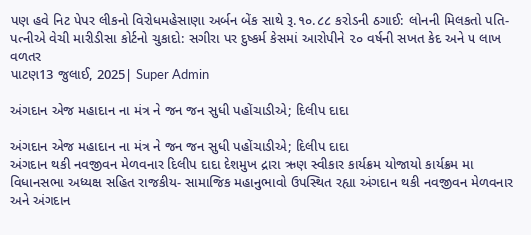પણ હવે નિટ પેપર લીકનો વિરોધમહેસાણા અર્બન બેંક સાથે રૂ.૧૦.૮૮ કરોડની ઠગાઈ: લોનની મિલકતો પતિ-પત્નીએ વેચી મારીડીસા કોર્ટનો ચુકાદો: સગીરા પર દુષ્કર્મ કેસમાં આરોપીને ૨૦ વર્ષની સખત કેદ અને ૫ લાખ વળતર
પાટણ13 જુલાઈ, 2025| Super Admin

અંગદાન એજ મહાદાન ના મંત્ર ને જન જન સુધી પહોંચાડીએ; દિલીપ દાદા

અંગદાન એજ મહાદાન ના મંત્ર ને જન જન સુધી પહોંચાડીએ; દિલીપ દાદા
અંગદાન થકી નવજીવન મેળવનાર દિલીપ દાદા દેશમુખ દ્રારા ઋણ સ્વીકાર કાર્યક્રમ યોજાયો કાર્યક્રમ મા વિધાનસભા અધ્યક્ષ સહિત રાજકીય- સામાજિક મહાનુભાવો ઉપસ્થિત રહ્યા અંગદાન થકી નવજીવન મેળવનાર અને અંગદાન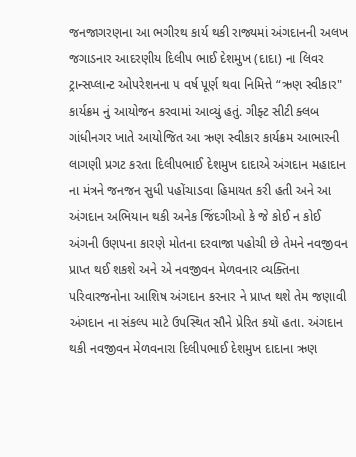જનજાગરણના આ ભગીરથ કાર્ય થકી રાજ્યમાં અંગદાનની અલખ જગાડનાર આદરણીય દિલીપ ભાઈ દેશમુખ (દાદા) ના લિવર ટ્રાન્સપ્લાન્ટ ઓપરેશનના ૫ વર્ષ પૂર્ણ થવા નિમિત્તે “ઋણ સ્વીકાર" કાર્યક્રમ નું આયોજન કરવામાં આવ્યું હતું. ગીફ્ટ સીટી ક્લબ ગાંધીનગર ખાતે આયોજિત આ ઋણ સ્વીકાર કાર્યક્રમ આભારની લાગણી પ્રગટ કરતા દિલીપભાઈ દેશમુખ દાદાએ અંગદાન મહાદાન ના મંત્રને જનજન સુધી પહોંચાડવા હિમાયત કરી હતી અને આ અંગદાન અભિયાન થકી અનેક જિંદગીઓ કે જે કોઈ ન કોઈ અંગની ઉણપના કારણે મોતના દરવાજા પહોચી છે તેમને નવજીવન પ્રાપ્ત થઈ શકશે અને એ નવજીવન મેળવનાર વ્યક્તિના પરિવારજનોના આશિષ અંગદાન કરનાર ને પ્રાપ્ત થશે તેમ જણાવી અંગદાન ના સંકલ્પ માટે ઉપસ્થિત સૌને પ્રેરિત કયૉ હતા. અંગદાન થકી નવજીવન મેળવનારા દિલીપભાઈ દેશમુખ દાદાના ઋણ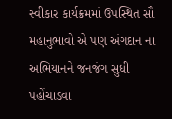સ્વીકાર કાર્યક્રમમાં ઉપસ્થિત સૌ મહાનુભાવો એ પણ અંગદાન ના અભિયાનને જનજંગ સુધી પહોંચાડવા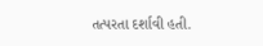તત્પરતા દર્શાવી હતી.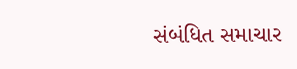સંબંધિત સમાચાર